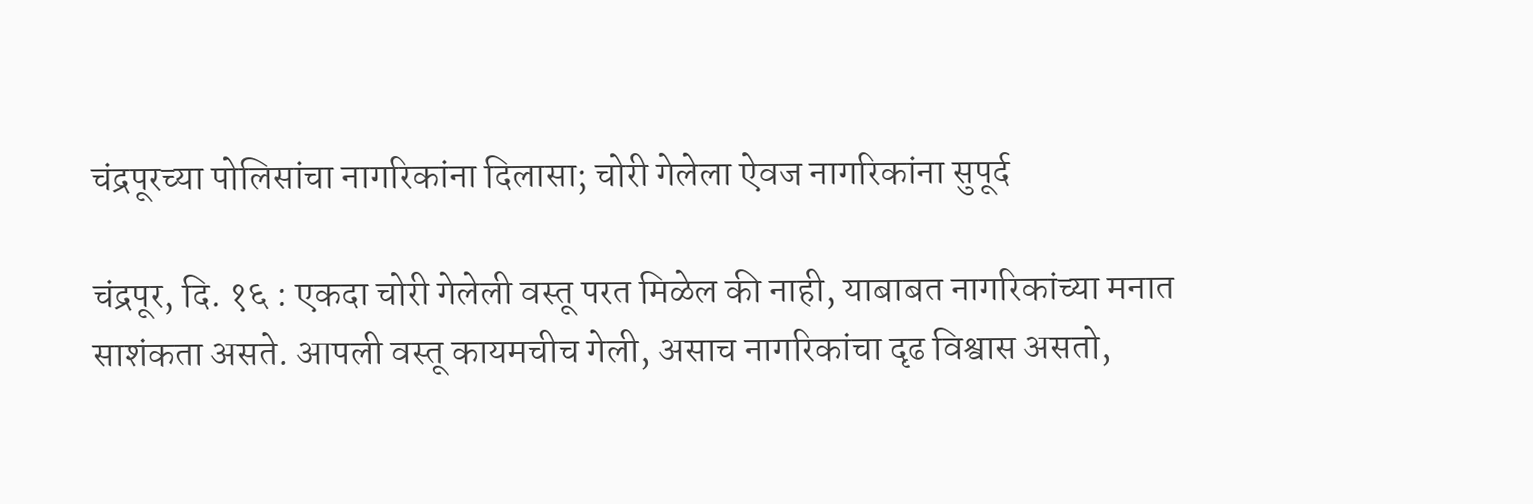चंद्रपूरच्या पोलिसांचा नागरिकांना दिलासा; चोरी गेलेला ऐवज नागरिकांना सुपूर्द

चंद्रपूर, दि. १६ : एकदा चोरी गेलेली वस्तू परत मिळेल की नाही, याबाबत नागरिकांच्या मनात साशंकता असते. आपली वस्तू कायमचीच गेली, असाच नागरिकांचा दृढ विश्वास असतो,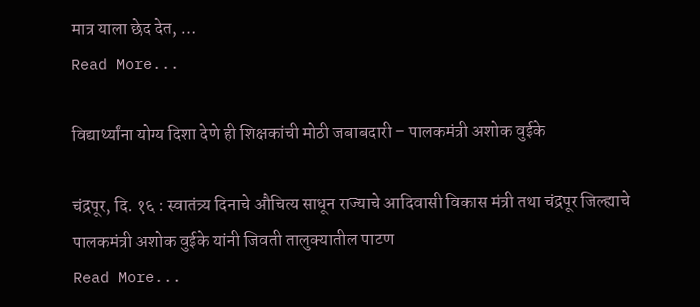मात्र याला छेद देत, …
Read More...

विद्यार्थ्यांना योग्य दिशा देणे ही शिक्षकांची मोठी जबाबदारी – पालकमंत्री अशोक वुईके

चंद्रपूर, दि. १६ : स्वातंत्र्य दिनाचे औचित्य साधून राज्याचे आदिवासी विकास मंत्री तथा चंद्रपूर जिल्ह्याचे पालकमंत्री अशोक वुईके यांनी जिवती तालुक्यातील पाटण
Read More...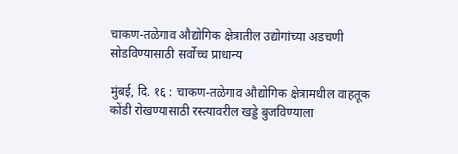चाकण-तळेगाव औद्योगिक क्षेत्रातील उद्योगांच्या अडचणी सोडविण्यासाठी सर्वोच्च प्राधान्य

मुंबई, दि. १६ : चाकण-तळेगाव औद्योगिक क्षेत्रामधील वाहतूक कोंडी रोखण्यासाठी रस्त्यावरील खड्डे बुजविण्याला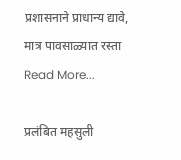प्रशासनाने प्राधान्य द्यावे, मात्र पावसाळ्यात रस्ता
Read More...

प्रलंबित महसुली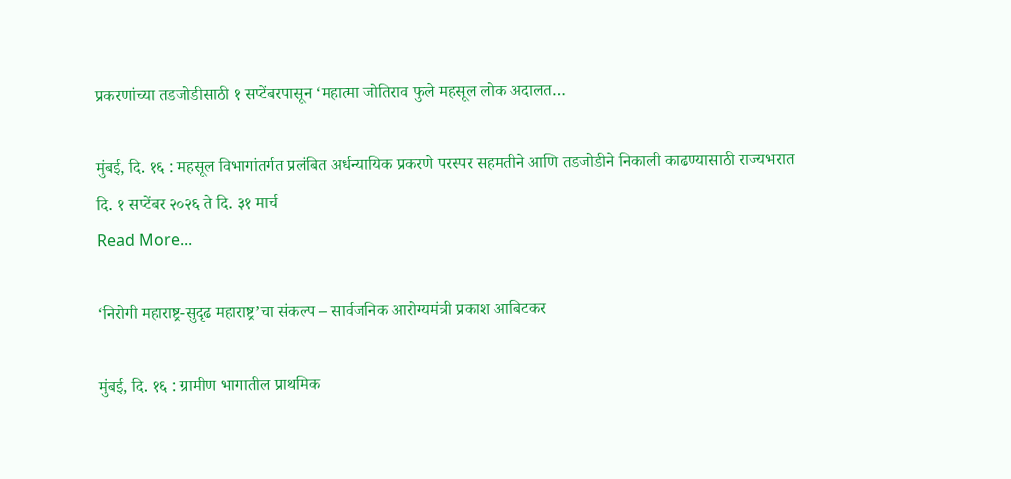प्रकरणांच्या तडजोडीसाठी १ सप्टेंबरपासून ‘महात्मा जोतिराव फुले महसूल लोक अदालत…

मुंबई, दि. १६ : महसूल विभागांतर्गत प्रलंबित अर्धन्यायिक प्रकरणे परस्पर सहमतीने आणि तडजोडीने निकाली काढण्यासाठी राज्यभरात दि. १ सप्टेंबर २०२६ ते दि. ३१ मार्च
Read More...

‘निरोगी महाराष्ट्र-सुदृढ महाराष्ट्र’चा संकल्प – सार्वजनिक आरोग्यमंत्री प्रकाश आबिटकर

मुंबई, दि. १६ : ग्रामीण भागातील प्राथमिक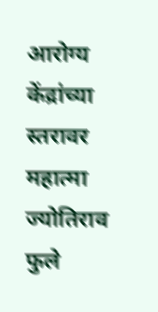आरोग्य केंद्रांच्या स्तरावर महात्मा ज्योतिराव फुले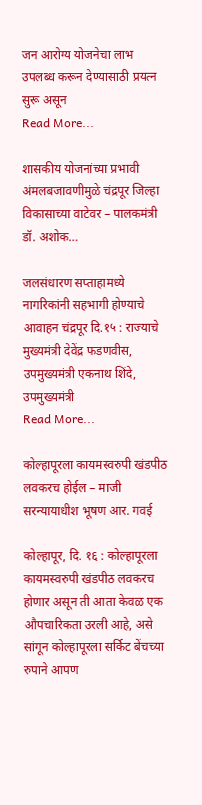जन आरोग्य योजनेचा लाभ उपलब्ध करून देण्यासाठी प्रयत्न सुरू असून
Read More...

शासकीय योजनांच्या प्रभावी अंमलबजावणीमुळे चंद्रपूर जिल्हा विकासाच्या वाटेवर – पालकमंत्री डॉ. अशोक…

जलसंधारण सप्ताहामध्ये नागरिकांनी सहभागी होण्याचे आवाहन चंद्रपूर दि.१५ : राज्याचे मुख्यमंत्री देवेंद्र फडणवीस, उपमुख्यमंत्री एकनाथ शिंदे, उपमुख्यमंत्री
Read More...

कोल्हापूरला कायमस्वरुपी खंडपीठ लवकरच होईल – माजी सरन्यायाधीश भूषण आर. गवई

कोल्हापूर, दि. १६ : कोल्हापूरला कायमस्वरुपी खंडपीठ लवकरच होणार असून ती आता केवळ एक औपचारिकता उरली आहे, असे सांगून कोल्हापूरला सर्किट बेंचच्या रुपाने आपण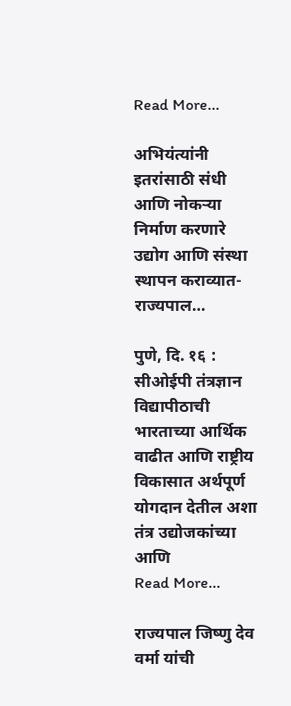Read More...

अभियंत्यांनी इतरांसाठी संधी आणि नोकऱ्या निर्माण करणारे उद्योग आणि संस्था स्थापन कराव्यात- राज्यपाल…

पुणे, दि. १६ : सीओईपी तंत्रज्ञान विद्यापीठाची भारताच्या आर्थिक वाढीत आणि राष्ट्रीय विकासात अर्थपूर्ण योगदान देतील अशा तंत्र उद्योजकांच्या आणि
Read More...

राज्यपाल जिष्णु देव वर्मा यांची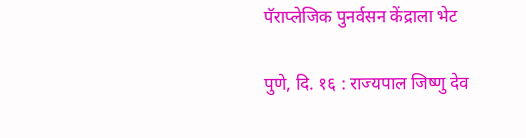पॅराप्लेजिक पुनर्वसन केंद्राला भेट

पुणे, दि. १६ : राज्यपाल जिष्णु देव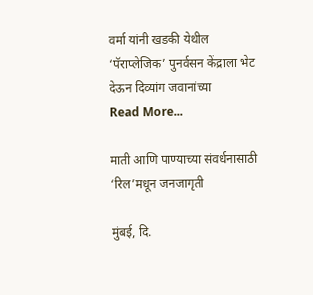वर्मा यांनी खडकी येथील ‘पॅराप्लेजिक’ पुनर्वसन केंद्राला भेट देऊन दिव्यांग जवानांच्या
Read More...

माती आणि पाण्याच्या संवर्धनासाठी ‘रिल’मधून जनजागृती

मुंबई, दि.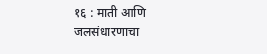१६ : माती आणि जलसंधारणाचा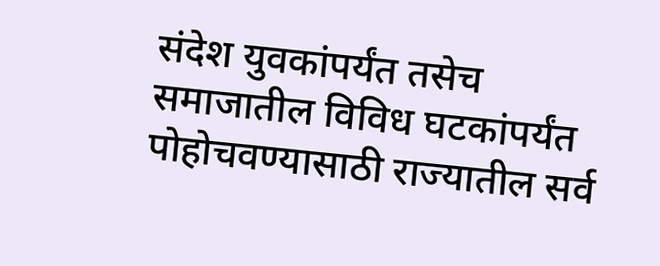संदेश युवकांपर्यंत तसेच समाजातील विविध घटकांपर्यंत पोहोचवण्यासाठी राज्यातील सर्व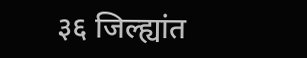३६ जिल्ह्यांत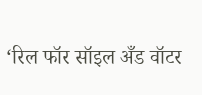‘रिल फॉर सॉइल अँड वॉटर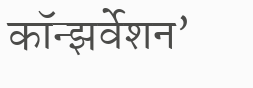कॉन्झर्वेशन’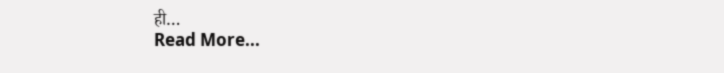ही…
Read More...